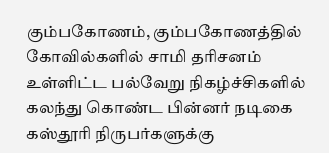கும்பகோணம், கும்பகோணத்தில் கோவில்களில் சாமி தரிசனம் உள்ளிட்ட பல்வேறு நிகழ்ச்சிகளில் கலந்து கொண்ட பின்னர் நடிகை கஸ்தூரி நிருபர்களுக்கு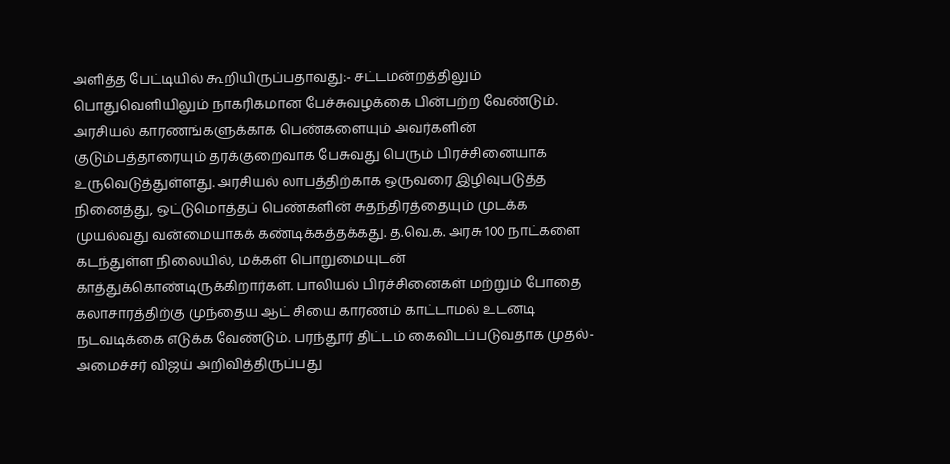அளித்த பேட்டியில் கூறியிருப்பதாவது:- சட்டமன்றத்திலும் பொதுவெளியிலும் நாகரிகமான பேச்சுவழக்கை பின்பற்ற வேண்டும். அரசியல் காரணங்களுக்காக பெண்களையும் அவர்களின் குடும்பத்தாரையும் தரக்குறைவாக பேசுவது பெரும் பிரச்சினையாக உருவெடுத்துள்ளது. அரசியல் லாபத்திற்காக ஒருவரை இழிவுபடுத்த நினைத்து, ஒட்டுமொத்தப் பெண்களின் சுதந்திரத்தையும் முடக்க முயல்வது வன்மையாகக் கண்டிக்கத்தக்கது. த.வெ.க. அரசு 100 நாட்களை கடந்துள்ள நிலையில், மக்கள் பொறுமையுடன் காத்துக்கொண்டிருக்கிறார்கள். பாலியல் பிரச்சினைகள் மற்றும் போதை கலாசாரத்திற்கு முந்தைய ஆட் சியை காரணம் காட்டாமல் உடனடி நடவடிக்கை எடுக்க வேண்டும். பரந்தூர் திட்டம் கைவிடப்படுவதாக முதல்-அமைச்சர் விஜய் அறிவித்திருப்பது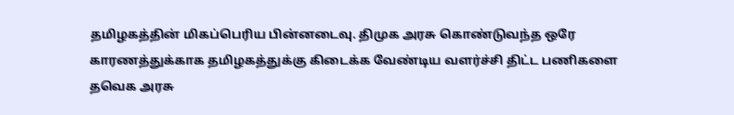தமிழகத்தின் மிகப்பெரிய பின்னடைவு. திமுக அரசு கொண்டுவந்த ஒரே காரணத்துக்காக தமிழகத்துக்கு கிடைக்க வேண்டிய வளர்ச்சி திட்ட பணிகளை தவெக அரசு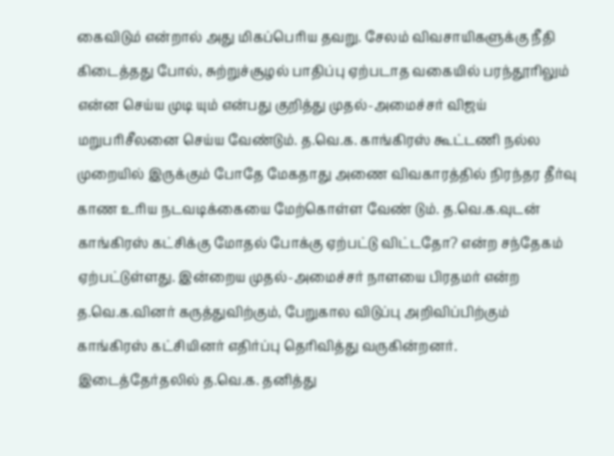கைவிடும் என்றால் அது மிகப்பெரிய தவறு. சேலம் விவசாயிகளுக்கு நீதி கிடைத்தது போல், சுற்றுச்சூழல் பாதிப்பு ஏற்படாத வகையில் பரந்தூரிலும் என்ன செய்ய முடி யும் என்பது குறித்து முதல்-அமைச்சர் விஜய் மறுபரிசீலனை செய்ய வேண்டும். த.வெ.க. காங்கிரஸ் கூட்டணி நல்ல முறையில் இருக்கும் போதே மேகதாது அணை விவகாரத்தில் நிரந்தர தீர்வு காண உரிய நடவடிக்கையை மேற்கொள்ள வேண் டும். த.வெ.க.வுடன் காங்கிரஸ் கட்சிக்கு மோதல் போக்கு ஏற்பட்டு விட்டதோ? என்ற சந்தேகம் ஏற்பட்டுள்ளது. இன்றைய முதல்-அமைச்சர் நாளயை பிரதமர் என்ற த.வெ.க.வினர் கருத்துவிற்கும், பேறுகால விடுப்பு அறிவிப்பிற்கும் காங்கிரஸ் கட்சியினர் எதிர்ப்பு தெரிவித்து வருகின்றனர். இடைத்தேர்தலில் த.வெ.க. தனித்து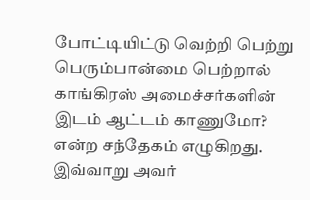போட்டியிட்டு வெற்றி பெற்று பெரும்பான்மை பெற்றால் காங்கிரஸ் அமைச்சர்களின் இடம் ஆட்டம் காணுமோ? என்ற சந்தேகம் எழுகிறது. இவ்வாறு அவர்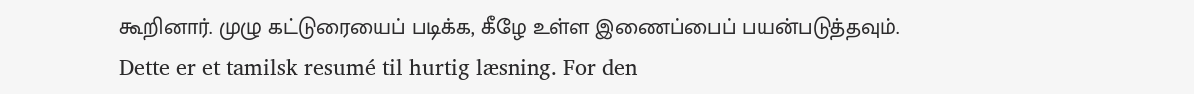கூறினார். முழு கட்டுரையைப் படிக்க, கீழே உள்ள இணைப்பைப் பயன்படுத்தவும்.
Dette er et tamilsk resumé til hurtig læsning. For den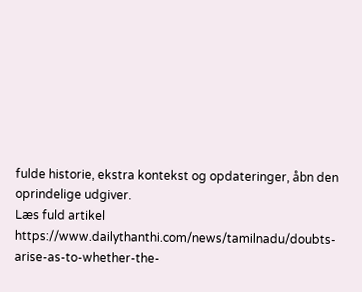fulde historie, ekstra kontekst og opdateringer, åbn den oprindelige udgiver.
Læs fuld artikel
https://www.dailythanthi.com/news/tamilnadu/doubts-arise-as-to-whether-the-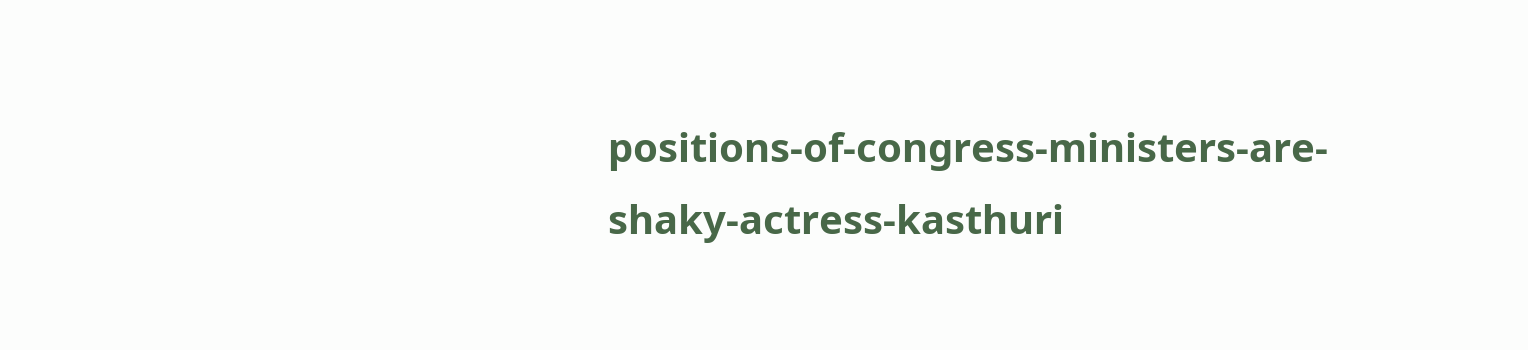positions-of-congress-ministers-are-shaky-actress-kasthuri